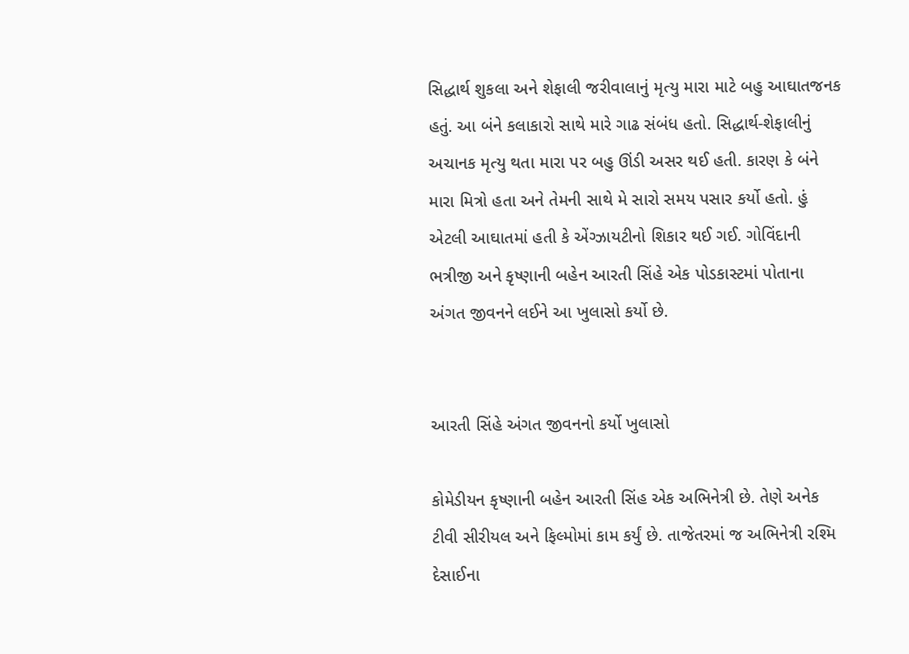સિદ્ધાર્થ શુકલા અને શેફાલી જરીવાલાનું મૃત્યુ મારા માટે બહુ આઘાતજનક હતું. આ બંને કલાકારો સાથે મારે ગાઢ સંબંધ હતો. સિદ્ધાર્થ-શેફાલીનું અચાનક મૃત્યુ થતા મારા પર બહુ ઊંડી અસર થઈ હતી. કારણ કે બંને મારા મિત્રો હતા અને તેમની સાથે મે સારો સમય પસાર કર્યો હતો. હું એટલી આઘાતમાં હતી કે એંગ્ઝાયટીનો શિકાર થઈ ગઈ. ગોવિંદાની ભત્રીજી અને કૃષ્ણાની બહેન આરતી સિંહે એક પોડકાસ્ટમાં પોતાના અંગત જીવનને લઈને આ ખુલાસો કર્યો છે.


આરતી સિંહે અંગત જીવનનો કર્યો ખુલાસો

કોમેડીયન કૃષ્ણાની બહેન આરતી સિંહ એક અભિનેત્રી છે. તેણે અનેક ટીવી સીરીયલ અને ફિલ્મોમાં કામ કર્યું છે. તાજેતરમાં જ અભિનેત્રી રશ્મિ દેસાઈના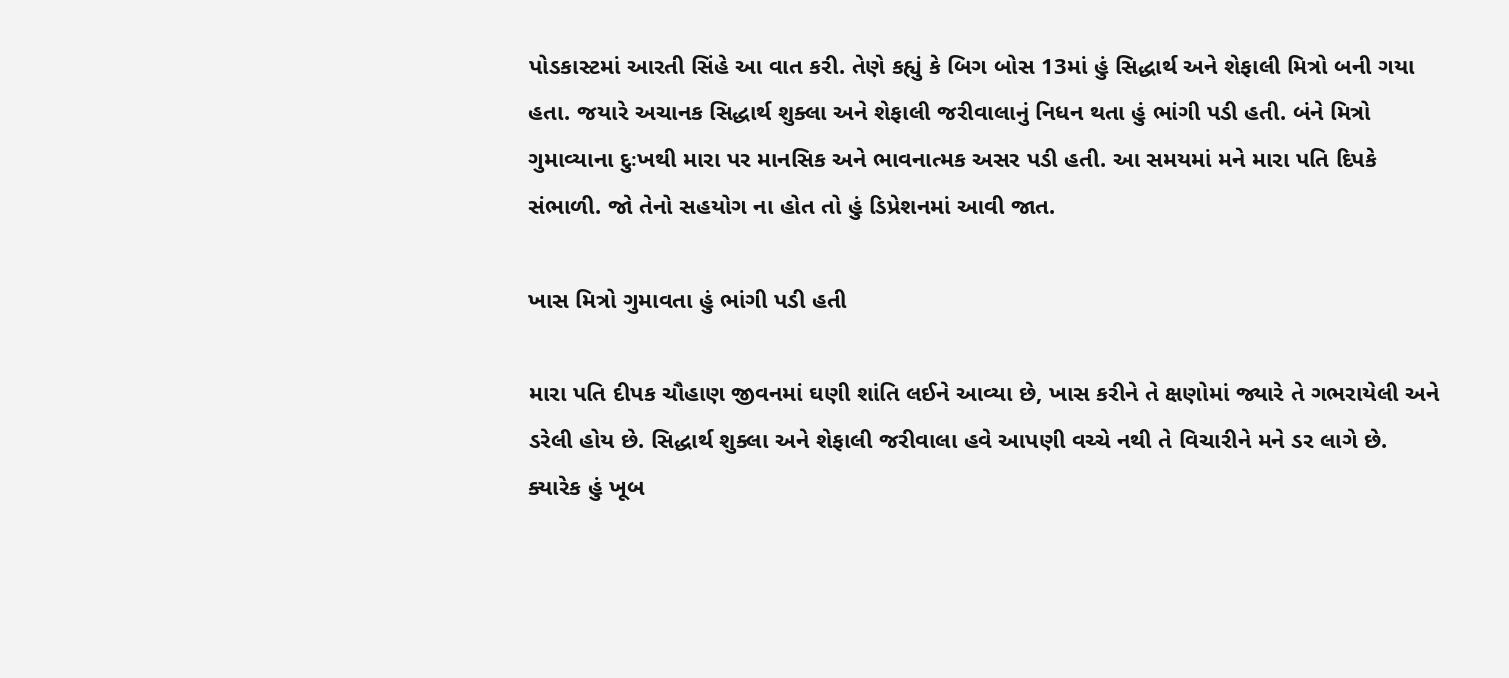પોડકાસ્ટમાં આરતી સિંહે આ વાત કરી. તેણે કહ્યું કે બિગ બોસ 13માં હું સિદ્ધાર્થ અને શેફાલી મિત્રો બની ગયા હતા. જયારે અચાનક સિદ્ધાર્થ શુક્લા અને શેફાલી જરીવાલાનું નિધન થતા હું ભાંગી પડી હતી. બંને મિત્રો ગુમાવ્યાના દુઃખથી મારા પર માનસિક અને ભાવનાત્મક અસર પડી હતી. આ સમયમાં મને મારા પતિ દિપકે સંભાળી. જો તેનો સહયોગ ના હોત તો હું ડિપ્રેશનમાં આવી જાત.

ખાસ મિત્રો ગુમાવતા હું ભાંગી પડી હતી

મારા પતિ દીપક ચૌહાણ જીવનમાં ઘણી શાંતિ લઈને આવ્યા છે, ખાસ કરીને તે ક્ષણોમાં જ્યારે તે ગભરાયેલી અને ડરેલી હોય છે. સિદ્ધાર્થ શુક્લા અને શેફાલી જરીવાલા હવે આપણી વચ્ચે નથી તે વિચારીને મને ડર લાગે છે. ક્યારેક હું ખૂબ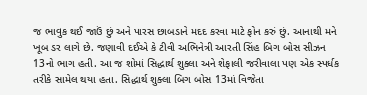જ ભાવુક થઈ જાઉં છું અને પારસ છાબડાને મદદ કરવા માટે ફોન કરું છું. આનાથી મને ખૂબ ડર લાગે છે. જણાવી દઈએ કે ટીવી અભિનેત્રી આરતી સિંહ બિગ બોસ સીઝન 13નો ભાગ હતી. આ જ શોમાં સિદ્ધાર્થ શુક્લા અને શેફાલી જરીવાલા પણ એક સ્પર્ધક તરીકે સામેલ થયા હતા. સિદ્ધાર્થ શુક્લા બિગ બોસ 13માં વિજેતા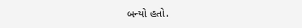બન્યો હતો.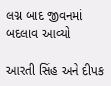લગ્ન બાદ જીવનમાં બદલાવ આવ્યો

આરતી સિંહ અને દીપક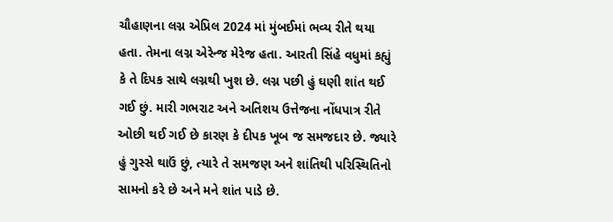ચૌહાણના લગ્ન એપ્રિલ 2024 માં મુંબઈમાં ભવ્ય રીતે થયા હતા. તેમના લગ્ન એરેન્જ મેરેજ હતા. આરતી સિંહે વધુમાં કહ્યું કે તે દિપક સાથે લગ્નથી ખુશ છે. લગ્ન પછી હું ઘણી શાંત થઈ ગઈ છું. મારી ગભરાટ અને અતિશય ઉત્તેજના નોંધપાત્ર રીતે ઓછી થઈ ગઈ છે કારણ કે દીપક ખૂબ જ સમજદાર છે. જ્યારે હું ગુસ્સે થાઉં છું, ત્યારે તે સમજણ અને શાંતિથી પરિસ્થિતિનો સામનો કરે છે અને મને શાંત પાડે છે.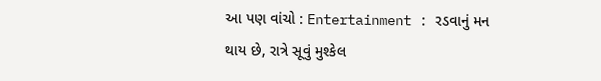આ પણ વાંચો : Entertainment : રડવાનું મન થાય છે, રાત્રે સૂવું મુશ્કેલ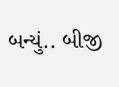બન્યું.. બીજી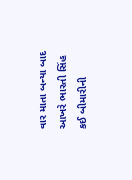વાર માતા બન્યા બાદ આખરે ભારતી સિંહ કઈ બીમારીની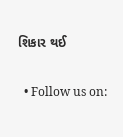શિકાર થઈ

  • Follow us on: